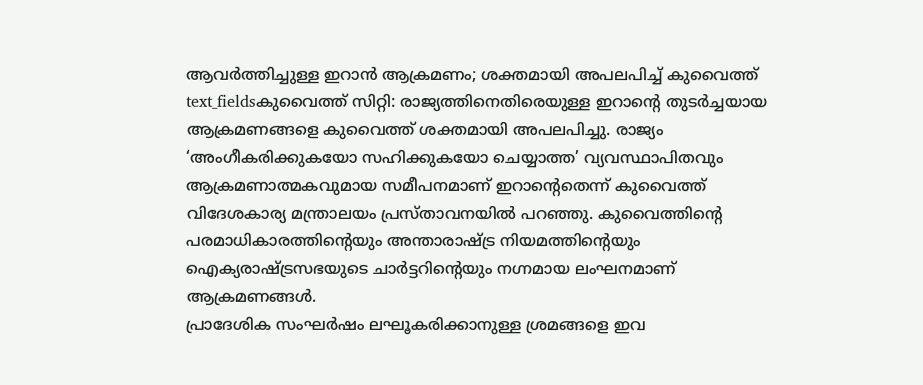ആവർത്തിച്ചുള്ള ഇറാൻ ആക്രമണം; ശക്തമായി അപലപിച്ച് കുവൈത്ത്
text_fieldsകുവൈത്ത് സിറ്റി: രാജ്യത്തിനെതിരെയുള്ള ഇറാന്റെ തുടർച്ചയായ ആക്രമണങ്ങളെ കുവൈത്ത് ശക്തമായി അപലപിച്ചു. രാജ്യം ‘അംഗീകരിക്കുകയോ സഹിക്കുകയോ ചെയ്യാത്ത’ വ്യവസ്ഥാപിതവും ആക്രമണാത്മകവുമായ സമീപനമാണ് ഇറാന്റെതെന്ന് കുവൈത്ത് വിദേശകാര്യ മന്ത്രാലയം പ്രസ്താവനയിൽ പറഞ്ഞു. കുവൈത്തിന്റെ പരമാധികാരത്തിന്റെയും അന്താരാഷ്ട്ര നിയമത്തിന്റെയും ഐക്യരാഷ്ട്രസഭയുടെ ചാർട്ടറിന്റെയും നഗ്നമായ ലംഘനമാണ് ആക്രമണങ്ങൾ.
പ്രാദേശിക സംഘർഷം ലഘൂകരിക്കാനുള്ള ശ്രമങ്ങളെ ഇവ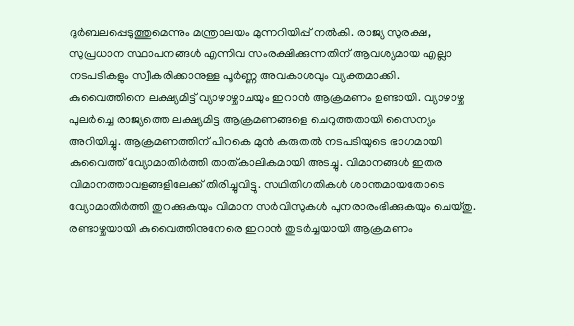ദുർബലപ്പെടുത്തുമെന്നും മന്ത്രാലയം മുന്നറിയിപ്പ് നൽകി. രാജ്യ സുരക്ഷ, സുപ്രധാന സ്ഥാപനങ്ങൾ എന്നിവ സംരക്ഷിക്കുന്നതിന് ആവശ്യമായ എല്ലാ നടപടികളും സ്വീകരിക്കാനുള്ള പൂർണ്ണ അവകാശവും വ്യക്തമാക്കി.
കുവൈത്തിനെ ലക്ഷ്യമിട്ട് വ്യാഴാഴ്ചാചയും ഇറാൻ ആക്രമണം ഉണ്ടായി. വ്യാഴാഴ്ച പുലർച്ചെ രാജ്യത്തെ ലക്ഷ്യമിട്ട ആക്രമണങ്ങളെ ചെറുത്തതായി സൈന്യം അറിയിച്ചു. ആക്രമണത്തിന് പിറകെ മുൻ കരുതൽ നടപടിയുടെ ഭാഗമായി കുവൈത്ത് വ്യോമാതിർത്തി താത്കാലികമായി അടച്ചു. വിമാനങ്ങൾ ഇതര വിമാനത്താവളങ്ങളിലേക്ക് തിരിച്ചുവിട്ടു. സഥിതിഗതികൾ ശാന്തമായതോടെ വ്യോമാതിർത്തി തുറക്കുകയും വിമാന സർവിസുകൾ പുനരാരംഭിക്കുകയും ചെയ്തു.
രണ്ടാഴ്ചയായി കുവൈത്തിനുനേരെ ഇറാൻ തുടർച്ചയായി ആക്രമണം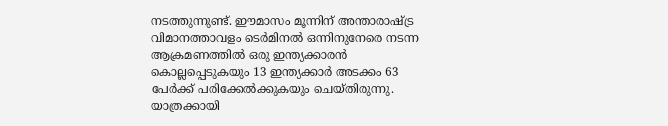നടത്തുന്നുണ്ട്. ഈമാസം മൂന്നിന് അന്താരാഷ്ട്ര വിമാനത്താവളം ടെർമിനൽ ഒന്നിനുനേരെ നടന്ന ആക്രമണത്തിൽ ഒരു ഇന്ത്യക്കാരൻ കൊല്ലപ്പെടുകയും 13 ഇന്ത്യക്കാർ അടക്കം 63 പേർക്ക് പരിക്കേൽക്കുകയും ചെയ്തിരുന്നു. യാത്രക്കായി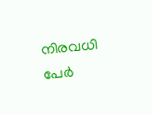നിരവധി പേർ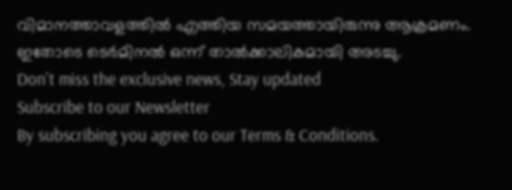വിമാനത്താവളത്തിൽ എത്തിയ സമയത്തായിരുന്നു ആക്രമണം. ഇതോടെ ടെർമിനൽ ഒന്ന് താൽക്കാലികമായി അടച്ചു.
Don't miss the exclusive news, Stay updated
Subscribe to our Newsletter
By subscribing you agree to our Terms & Conditions.